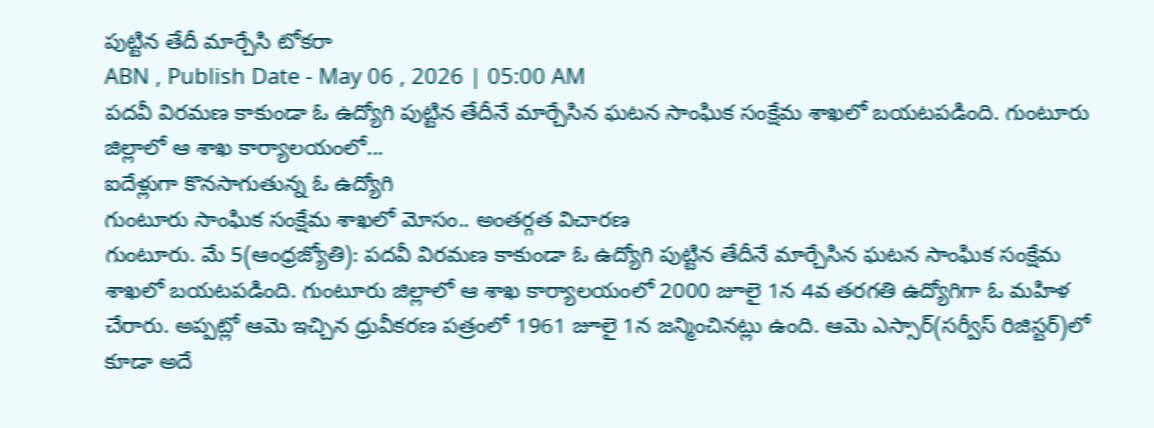పుట్టిన తేదీ మార్చేసి టోకరా
ABN , Publish Date - May 06 , 2026 | 05:00 AM
పదవీ విరమణ కాకుండా ఓ ఉద్యోగి పుట్టిన తేదీనే మార్చేసిన ఘటన సాంఘిక సంక్షేమ శాఖలో బయటపడింది. గుంటూరు జిల్లాలో ఆ శాఖ కార్యాలయంలో...
ఐదేళ్లుగా కొనసాగుతున్న ఓ ఉద్యోగి
గుంటూరు సాంఘిక సంక్షేమ శాఖలో మోసం.. అంతర్గత విచారణ
గుంటూరు. మే 5(ఆంధ్రజ్యోతి): పదవీ విరమణ కాకుండా ఓ ఉద్యోగి పుట్టిన తేదీనే మార్చేసిన ఘటన సాంఘిక సంక్షేమ శాఖలో బయటపడింది. గుంటూరు జిల్లాలో ఆ శాఖ కార్యాలయంలో 2000 జూలై 1న 4వ తరగతి ఉద్యోగిగా ఓ మహిళ చేరారు. అప్పట్లో ఆమె ఇచ్చిన ధ్రువీకరణ పత్రంలో 1961 జూలై 1న జన్మించినట్లు ఉంది. ఆమె ఎస్సార్(సర్వీస్ రిజిస్టర్)లో కూడా అదే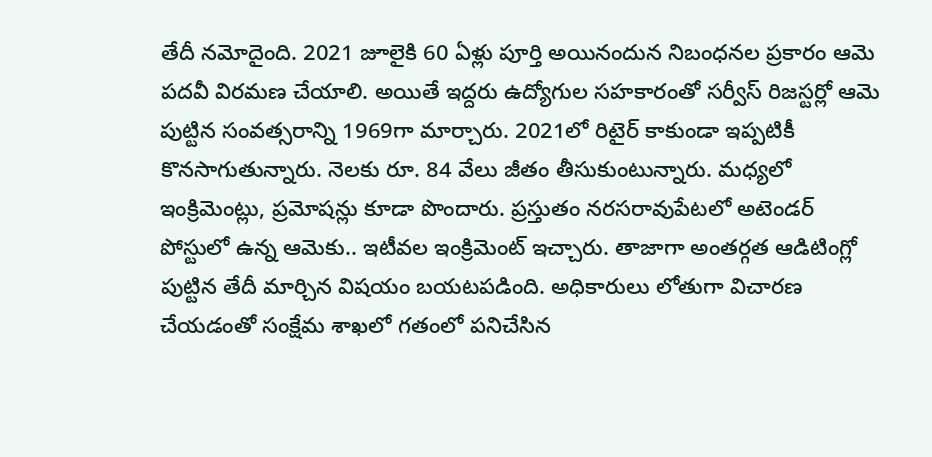తేదీ నమోదైంది. 2021 జూలైకి 60 ఏళ్లు పూర్తి అయినందున నిబంధనల ప్రకారం ఆమె పదవీ విరమణ చేయాలి. అయితే ఇద్దరు ఉద్యోగుల సహకారంతో సర్వీస్ రిజస్టర్లో ఆమె పుట్టిన సంవత్సరాన్ని 1969గా మార్చారు. 2021లో రిటైర్ కాకుండా ఇప్పటికీ కొనసాగుతున్నారు. నెలకు రూ. 84 వేలు జీతం తీసుకుంటున్నారు. మధ్యలో ఇంక్రిమెంట్లు, ప్రమోషన్లు కూడా పొందారు. ప్రస్తుతం నరసరావుపేటలో అటెండర్ పోస్టులో ఉన్న ఆమెకు.. ఇటీవల ఇంక్రిమెంట్ ఇచ్చారు. తాజాగా అంతర్గత ఆడిటింగ్లో పుట్టిన తేదీ మార్చిన విషయం బయటపడింది. అధికారులు లోతుగా విచారణ చేయడంతో సంక్షేమ శాఖలో గతంలో పనిచేసిన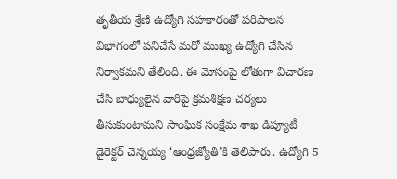తృతీయ శ్రేణి ఉద్యోగి సహకారంతో పరిపాలన విభాగంలో పనిచేసే మరో ముఖ్య ఉద్యోగి చేసిన నిర్వాకమని తేలింది. ఈ మోసంపై లోతుగా విచారణ చేసి బాధ్యులైన వారిపై క్రమశిక్షణ చర్యలు తీసుకుంటామని సాంఘిక సంక్షేమ శాఖ డిప్యూటీ డైరెక్టర్ చెన్నయ్య ‘ఆంధ్రజ్యోతి’కి తెలిపారు. ఉద్యోగి 5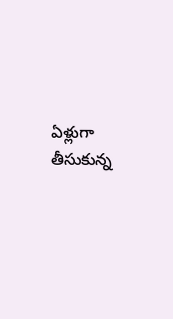ఏళ్లుగా తీసుకున్న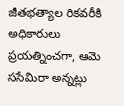జీతభత్యాల రికవరీకి అధికారులు ప్రయత్నించగా, ఆమె ససేమిరా అన్నట్లు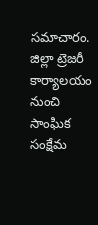సమాచారం. జిల్లా ట్రెజరీ కార్యాలయం నుంచి సాంఘిక సంక్షేమ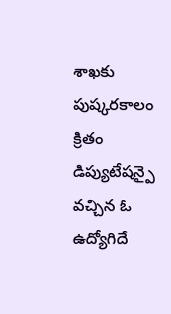శాఖకు పుష్కరకాలం క్రితం డిప్యుటేషన్పై వచ్చిన ఓ ఉద్యోగిదే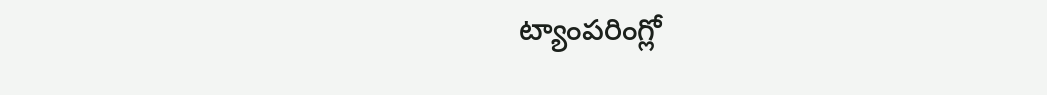ట్యాంపరింగ్లో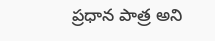ప్రధాన పాత్ర అని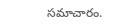సమాచారం.